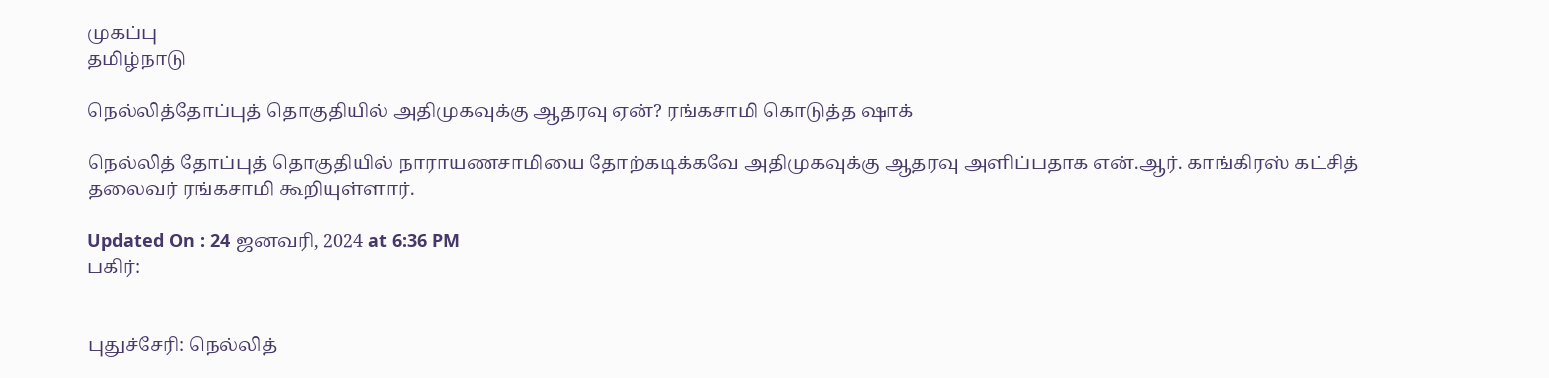முகப்பு
தமிழ்நாடு

நெல்லித்தோப்புத் தொகுதியில் அதிமுகவுக்கு ஆதரவு ஏன்? ரங்கசாமி கொடுத்த ஷாக்

நெல்லித் தோப்புத் தொகுதியில் நாராயணசாமியை தோற்கடிக்கவே அதிமுகவுக்கு ஆதரவு அளிப்பதாக என்.ஆர். காங்கிரஸ் கட்சித் தலைவர் ரங்கசாமி கூறியுள்ளார்.

Updated On : 24 ஜனவரி, 2024 at 6:36 PM
பகிர்:


புதுச்சேரி: நெல்லித்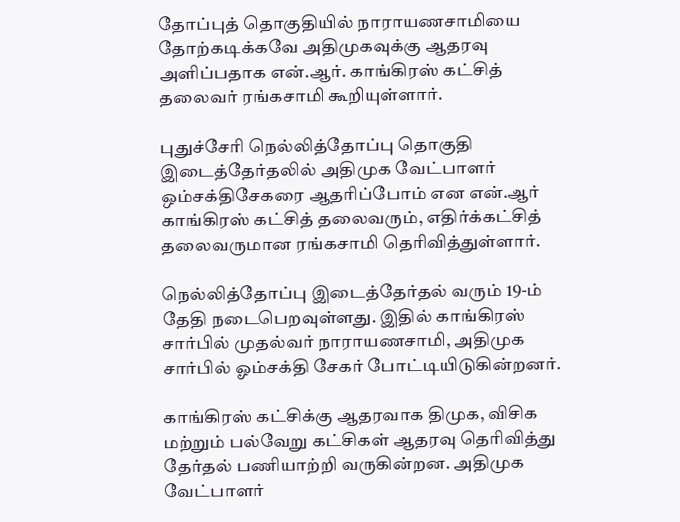தோப்புத் தொகுதியில் நாராயணசாமியை தோற்கடிக்கவே அதிமுகவுக்கு ஆதரவு அளிப்பதாக என்.ஆர். காங்கிரஸ் கட்சித் தலைவர் ரங்கசாமி கூறியுள்ளார்.

புதுச்சேரி நெல்லித்தோப்பு தொகுதி இடைத்தேர்தலில் அதிமுக வேட்பாளர் ஒம்சக்திசேகரை ஆதரிப்போம் என என்.ஆர் காங்கிரஸ் கட்சித் தலைவரும், எதிர்க்கட்சித் தலைவருமான ரங்கசாமி தெரிவித்துள்ளார்.

நெல்லித்தோப்பு இடைத்தேர்தல் வரும் 19-ம் தேதி நடைபெறவுள்ளது. இதில் காங்கிரஸ் சார்பில் முதல்வர் நாராயணசாமி, அதிமுக சார்பில் ஓம்சக்தி சேகர் போட்டியிடுகின்றனர்.

காங்கிரஸ் கட்சிக்கு ஆதரவாக திமுக, விசிக மற்றும் பல்வேறு கட்சிகள் ஆதரவு தெரிவித்து தேர்தல் பணியாற்றி வருகின்றன. அதிமுக வேட்பாளர்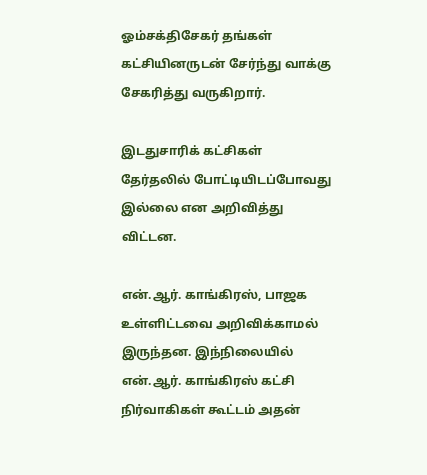ஓம்சக்திசேகர் தங்கள் கட்சியினருடன் சேர்ந்து வாக்கு சேகரித்து வருகிறார்.

இடதுசாரிக் கட்சிகள் தேர்தலில் போட்டியிடப்போவது இல்லை என அறிவித்து விட்டன.

என்.ஆர். காங்கிரஸ், பாஜக உள்ளிட்டவை அறிவிக்காமல் இருந்தன. இந்நிலையில் என்.ஆர். காங்கிரஸ் கட்சி நிர்வாகிகள் கூட்டம் அதன்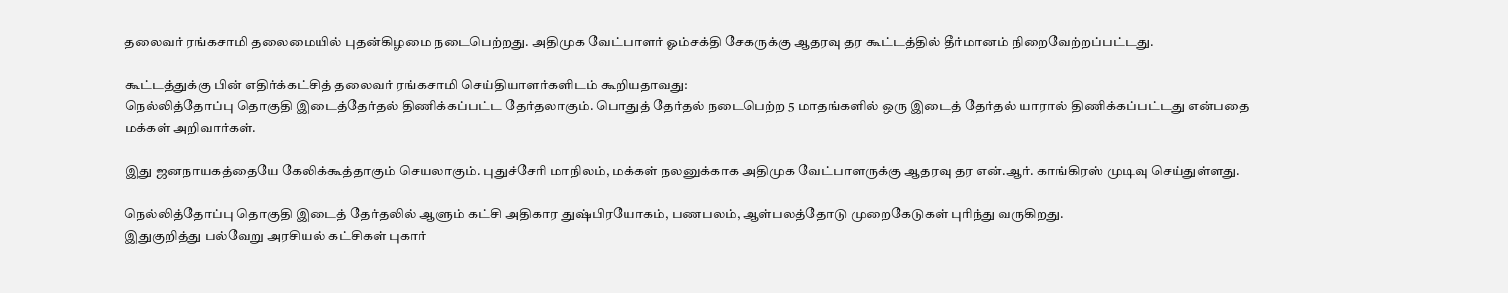தலைவர் ரங்கசாமி தலைமையில் புதன்கிழமை நடைபெற்றது. அதிமுக வேட்பாளர் ஓம்சக்தி சேகருக்கு ஆதரவு தர கூட்டத்தில் தீர்மானம் நிறைவேற்றப்பட்டது.

கூட்டத்துக்கு பின் எதிர்க்கட்சித் தலைவர் ரங்கசாமி செய்தியாளர்களிடம் கூறியதாவது:
நெல்லித்தோப்பு தொகுதி இடைத்தேர்தல் திணிக்கப்பட்ட தேர்தலாகும். பொதுத் தேர்தல் நடைபெற்ற 5 மாதங்களில் ஒரு இடைத் தேர்தல் யாரால் திணிக்கப்பட்டது என்பதை மக்கள் அறிவார்கள்.

இது ஜனநாயகத்தையே கேலிக்கூத்தாகும் செயலாகும். புதுச்சேரி மாநிலம், மக்கள் நலனுக்காக அதிமுக வேட்பாளருக்கு ஆதரவு தர என்.ஆர். காங்கிரஸ் முடிவு செய்துள்ளது.

நெல்லித்தோப்பு தொகுதி இடைத் தேர்தலில் ஆளும் கட்சி அதிகார துஷ்பிரயோகம், பணபலம், ஆள்பலத்தோடு முறைகேடுகள் புரிந்து வருகிறது.
இதுகுறித்து பல்வேறு அரசியல் கட்சிகள் புகார்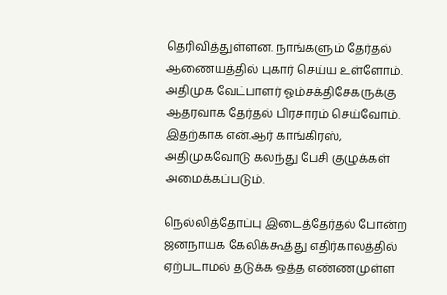தெரிவித்துள்ளன. நாங்களும் தேர்தல் ஆணையத்தில் புகார் செய்ய உள்ளோம். அதிமுக வேட்பாளர் ஓம்சக்திசேகருக்கு ஆதரவாக தேர்தல் பிரசாரம் செய்வோம். இதற்காக என்.ஆர் காங்கிரஸ், அதிமுகவோடு கலந்து பேசி குழுக்கள் அமைக்கப்படும்.

நெல்லித்தோப்பு இடைத்தேர்தல் போன்ற ஜனநாயக கேலிக்கூத்து எதிர்காலத்தில் ஏற்படாமல் தடுக்க ஒத்த எண்ணமுள்ள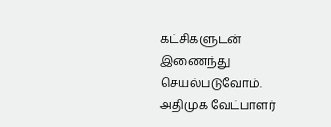கட்சிகளுடன் இணைந்து செயல்படுவோம்.
அதிமுக வேட்பாளர்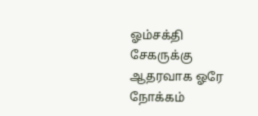ஓம்சக்தி சேகருக்கு ஆதரவாக ஓரே நோக்கம்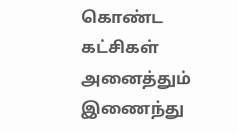கொண்ட கட்சிகள் அனைத்தும் இணைந்து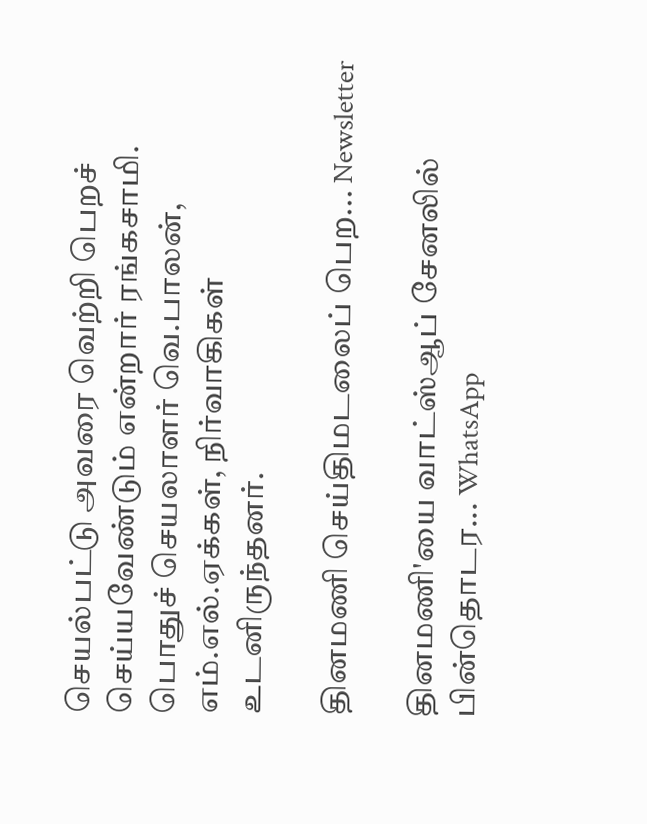செயல்பட்டு அவரை வெற்றி பெறச் செய்யவேண்டும் என்றார் ரங்கசாமி. பொதுச் செயலாளர் வெ.பாலன், எம்.எல்.ஏக்கள், நிர்வாகிகள் உடனிருந்தனர்.

தினமணி செய்திமடலைப் பெற... Newsletter

தினமணி'யை வாட்ஸ்ஆப் சேனலில் பின்தொடர... WhatsApp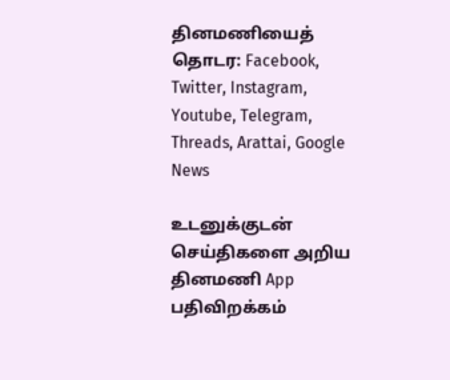தினமணியைத் தொடர: Facebook, Twitter, Instagram, Youtube, Telegram, Threads, Arattai, Google News

உடனுக்குடன் செய்திகளை அறிய தினமணி App பதிவிறக்கம்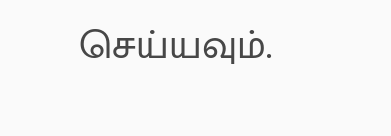செய்யவும்.